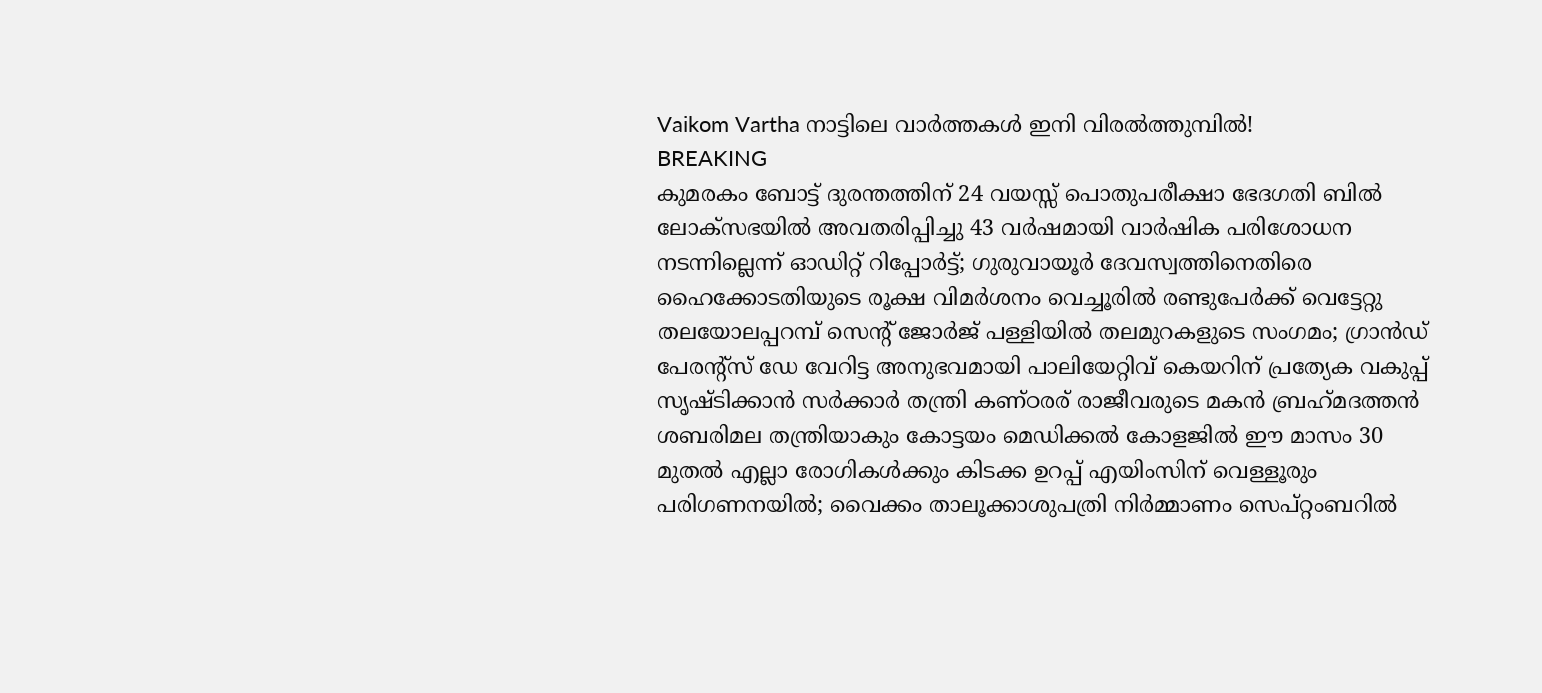Vaikom Vartha നാട്ടിലെ വാർത്തകൾ ഇനി വിരൽത്തുമ്പിൽ!
BREAKING
കുമരകം ബോട്ട് ദുരന്തത്തിന് 24 വയസ്സ് പൊതുപരീക്ഷാ ഭേദഗതി ബിൽ ലോക്‌സഭയിൽ അവതരിപ്പിച്ചു 43 വർഷമായി വാർഷിക പരിശോധന നടന്നില്ലെന്ന് ഓഡിറ്റ് റിപ്പോർട്ട്; ഗുരുവായൂർ ദേവസ്വത്തിനെതിരെ ഹൈക്കോടതിയുടെ രൂക്ഷ വിമർശനം വെച്ചൂരിൽ രണ്ടുപേർക്ക് വെട്ടേറ്റു തലയോലപ്പറമ്പ് സെന്റ് ജോർജ് പള്ളിയിൽ തലമുറകളുടെ സംഗമം; ഗ്രാൻഡ് പേരന്റ്സ് ഡേ വേറിട്ട അനുഭവമായി പാലിയേറ്റിവ് കെയറിന് പ്രത്യേക വകുപ്പ് സൃഷ്ടിക്കാൻ സർക്കാർ തന്ത്രി കണ്ഠരര് രാജീവരുടെ മകൻ ബ്രഹ്‌മദത്തൻ ശബരിമല തന്ത്രിയാകും കോട്ടയം മെഡിക്കല്‍ കോളജിൽ ഈ മാസം 30 മുതൽ എല്ലാ രോഗികൾക്കും കിടക്ക ഉറപ്പ് എയിംസിന് വെള്ളൂരും പരിഗണനയിൽ; വൈക്കം താലൂക്കാശുപത്രി നിർമ്മാണം സെപ്റ്റംബറിൽ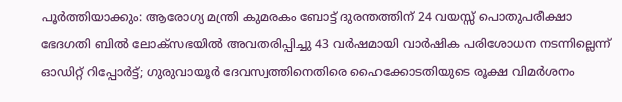പൂർത്തിയാക്കും: ആരോഗ്യ മന്ത്രി കുമരകം ബോട്ട് ദുരന്തത്തിന് 24 വയസ്സ് പൊതുപരീക്ഷാ ഭേദഗതി ബിൽ ലോക്‌സഭയിൽ അവതരിപ്പിച്ചു 43 വർഷമായി വാർഷിക പരിശോധന നടന്നില്ലെന്ന് ഓഡിറ്റ് റിപ്പോർട്ട്; ഗുരുവായൂർ ദേവസ്വത്തിനെതിരെ ഹൈക്കോടതിയുടെ രൂക്ഷ വിമർശനം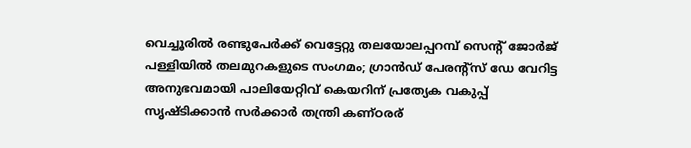വെച്ചൂരിൽ രണ്ടുപേർക്ക് വെട്ടേറ്റു തലയോലപ്പറമ്പ് സെന്റ് ജോർജ് പള്ളിയിൽ തലമുറകളുടെ സംഗമം; ഗ്രാൻഡ് പേരന്റ്സ് ഡേ വേറിട്ട അനുഭവമായി പാലിയേറ്റിവ് കെയറിന് പ്രത്യേക വകുപ്പ് സൃഷ്ടിക്കാൻ സർക്കാർ തന്ത്രി കണ്ഠരര്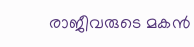രാജീവരുടെ മകൻ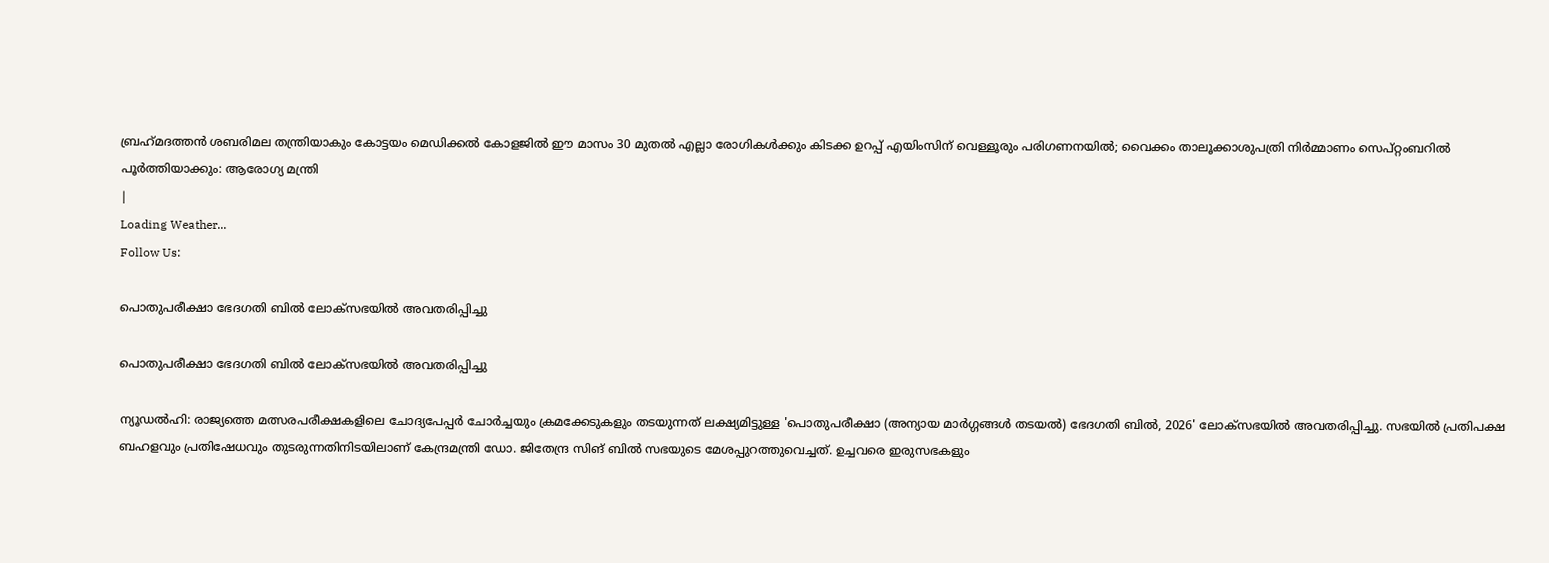ബ്രഹ്‌മദത്തൻ ശബരിമല തന്ത്രിയാകും കോട്ടയം മെഡിക്കല്‍ കോളജിൽ ഈ മാസം 30 മുതൽ എല്ലാ രോഗികൾക്കും കിടക്ക ഉറപ്പ് എയിംസിന് വെള്ളൂരും പരിഗണനയിൽ; വൈക്കം താലൂക്കാശുപത്രി നിർമ്മാണം സെപ്റ്റംബറിൽ പൂർത്തിയാക്കും: ആരോഗ്യ മന്ത്രി
|
Loading Weather...
Follow Us:

പൊതുപരീക്ഷാ ഭേദഗതി ബിൽ ലോക്‌സഭയിൽ അവതരിപ്പിച്ചു

പൊതുപരീക്ഷാ ഭേദഗതി ബിൽ ലോക്‌സഭയിൽ അവതരിപ്പിച്ചു

ന്യൂഡൽഹി: രാജ്യത്തെ മത്സരപരീക്ഷകളിലെ ചോദ്യപേപ്പർ ചോർച്ചയും ക്രമക്കേടുകളും തടയുന്നത് ലക്ഷ്യമിട്ടുള്ള 'പൊതുപരീക്ഷാ (അന്യായ മാർഗ്ഗങ്ങൾ തടയൽ) ഭേദഗതി ബിൽ, 2026' ലോക്‌സഭയിൽ അവതരിപ്പിച്ചു. സഭയിൽ പ്രതിപക്ഷ ബഹളവും പ്രതിഷേധവും തുടരുന്നതിനിടയിലാണ് കേന്ദ്രമന്ത്രി ഡോ. ജിതേന്ദ്ര സിങ് ബിൽ സഭയുടെ മേശപ്പുറത്തുവെച്ചത്. ഉച്ചവരെ ഇരുസഭകളും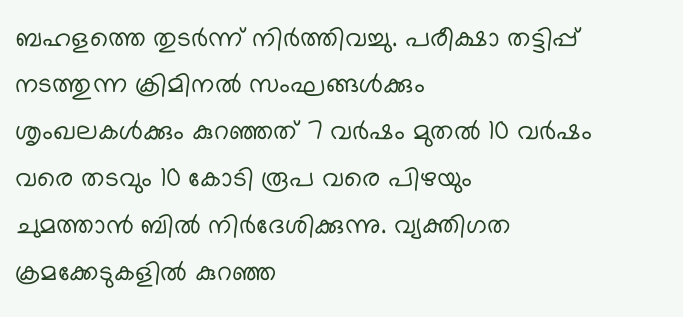ബഹളത്തെ തുടർന്ന് നിർത്തിവച്ചു. പരീക്ഷാ തട്ടിപ്പ് നടത്തുന്ന ക്രിമിനൽ സംഘങ്ങൾക്കും ശൃംഖലകൾക്കും കുറഞ്ഞത് 7 വർഷം മുതൽ 10 വർഷം വരെ തടവും 10 കോടി രൂപ വരെ പിഴയും ചുമത്താൻ ബിൽ നിർദേശിക്കുന്നു. വ്യക്തിഗത ക്രമക്കേടുകളിൽ കുറഞ്ഞ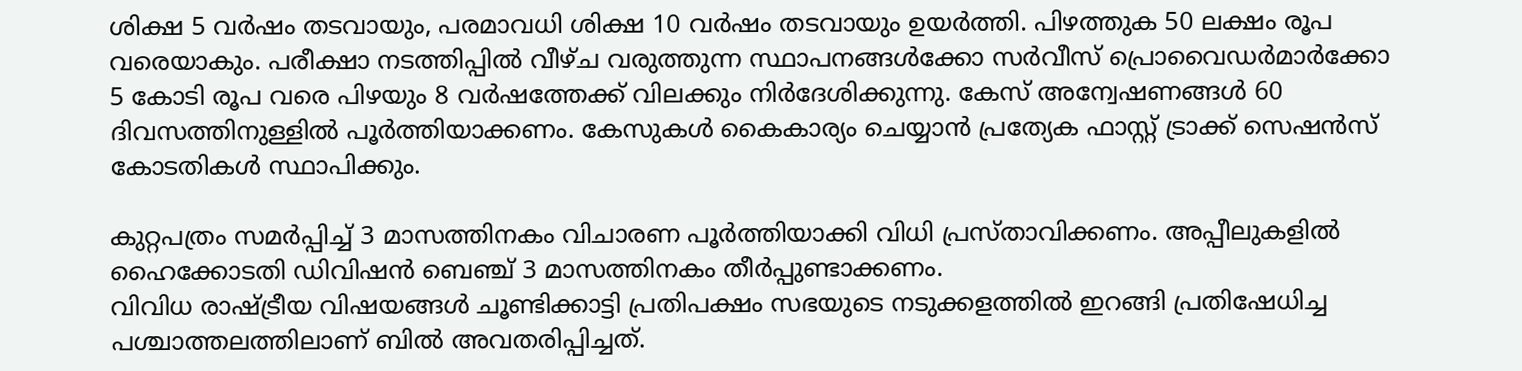ശിക്ഷ 5 വർഷം തടവായും, പരമാവധി ശിക്ഷ 10 വർഷം തടവായും ഉയർത്തി. പിഴത്തുക 50 ലക്ഷം രൂപ വരെയാകും. പരീക്ഷാ നടത്തിപ്പിൽ വീഴ്ച വരുത്തുന്ന സ്ഥാപനങ്ങൾക്കോ സർവീസ് പ്രൊവൈഡർമാർക്കോ 5 കോടി രൂപ വരെ പിഴയും 8 വർഷത്തേക്ക് വിലക്കും നിർദേശിക്കുന്നു. കേസ് അന്വേഷണങ്ങൾ 60 ദിവസത്തിനുള്ളിൽ പൂർത്തിയാക്കണം. കേസുകൾ കൈകാര്യം ചെയ്യാൻ പ്രത്യേക ഫാസ്റ്റ് ട്രാക്ക് സെഷൻസ് കോടതികൾ സ്ഥാപിക്കും.

കുറ്റപത്രം സമർപ്പിച്ച് 3 മാസത്തിനകം വിചാരണ പൂർത്തിയാക്കി വിധി പ്രസ്താവിക്കണം. അപ്പീലുകളിൽ ഹൈക്കോടതി ഡിവിഷൻ ബെഞ്ച് 3 മാസത്തിനകം തീർപ്പുണ്ടാക്കണം.
വിവിധ രാഷ്ട്രീയ വിഷയങ്ങൾ ചൂണ്ടിക്കാട്ടി പ്രതിപക്ഷം സഭയുടെ നടുക്കളത്തിൽ ഇറങ്ങി പ്രതിഷേധിച്ച പശ്ചാത്തലത്തിലാണ് ബിൽ അവതരിപ്പിച്ചത്.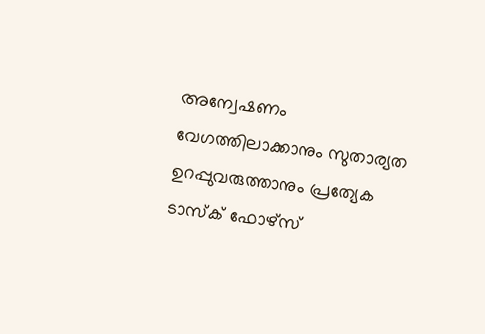അന്വേഷണം വേഗത്തിലാക്കാനും സുതാര്യത ഉറപ്പുവരുത്താനും പ്രത്യേക ടാസ്‌ക് ഫോഴ്‌സ്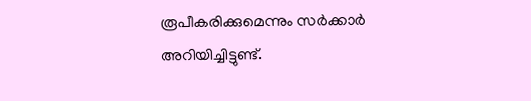രൂപീകരിക്കുമെന്നും സർക്കാർ അറിയിച്ചിട്ടുണ്ട്.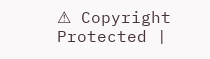⚠ Copyright Protected |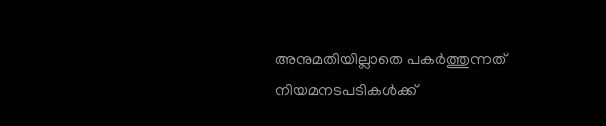അനുമതിയില്ലാതെ പകർത്തുന്നത് നിയമനടപടികൾക്ക്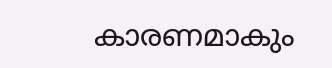കാരണമാകും